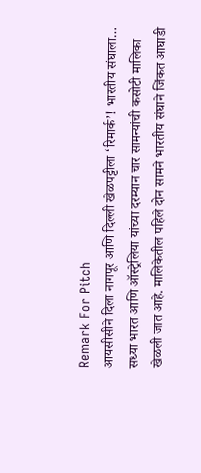Remark For Pitch
आयसीसीने दिला नागपूर आणि दिल्ली खेळपट्टीला ‘रिमार्क’! भारतीय संघाला…
सध्या भारत आणि ऑस्ट्रेलिया यांच्या दरम्यान चार सामन्यांची कसोटी मालिका खेळली जात आहे. मालिकेतील पहिले दोन सामने भारतीय संघाने जिंकत आघाडी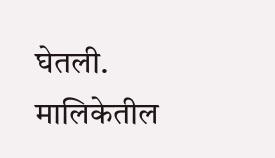घेतली. मालिकेतील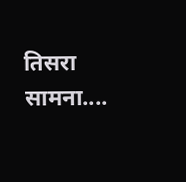तिसरा सामना....